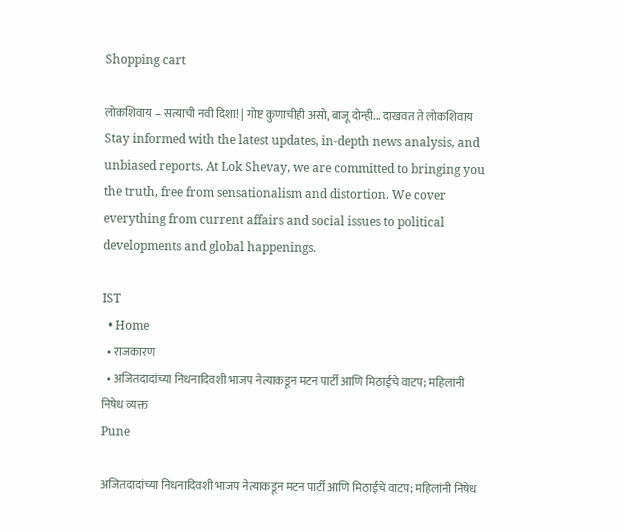Shopping cart

लोकशिवाय – सत्याची नवी दिशा! | गोष्ट कुणाचीही असो, बाजू दोन्ही... दाखवत ते लोकशिवाय Stay informed with the latest updates, in-depth news analysis, and unbiased reports. At Lok Shevay, we are committed to bringing you the truth, free from sensationalism and distortion. We cover everything from current affairs and social issues to political developments and global happenings.

IST
  • Home
  • राजकारण
  • अजितदादांच्या निधनादिवशी भाजप नेत्याकडून मटन पार्टी आणि मिठाईचे वाटप; महिलांनी निषेध व्यक्त
Pune

अजितदादांच्या निधनादिवशी भाजप नेत्याकडून मटन पार्टी आणि मिठाईचे वाटप; महिलांनी निषेध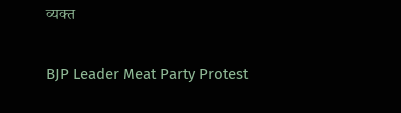व्यक्त

BJP Leader Meat Party Protest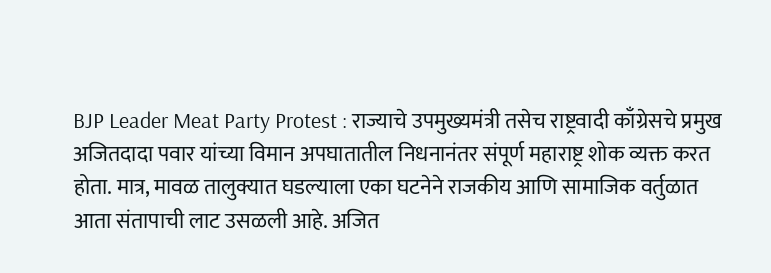BJP Leader Meat Party Protest : राज्याचे उपमुख्यमंत्री तसेच राष्ट्रवादी काँग्रेसचे प्रमुख अजितदादा पवार यांच्या विमान अपघातातील निधनानंतर संपूर्ण महाराष्ट्र शोक व्यक्त करत होता. मात्र, मावळ तालुक्यात घडल्याला एका घटनेने राजकीय आणि सामाजिक वर्तुळात आता संतापाची लाट उसळली आहे. अजित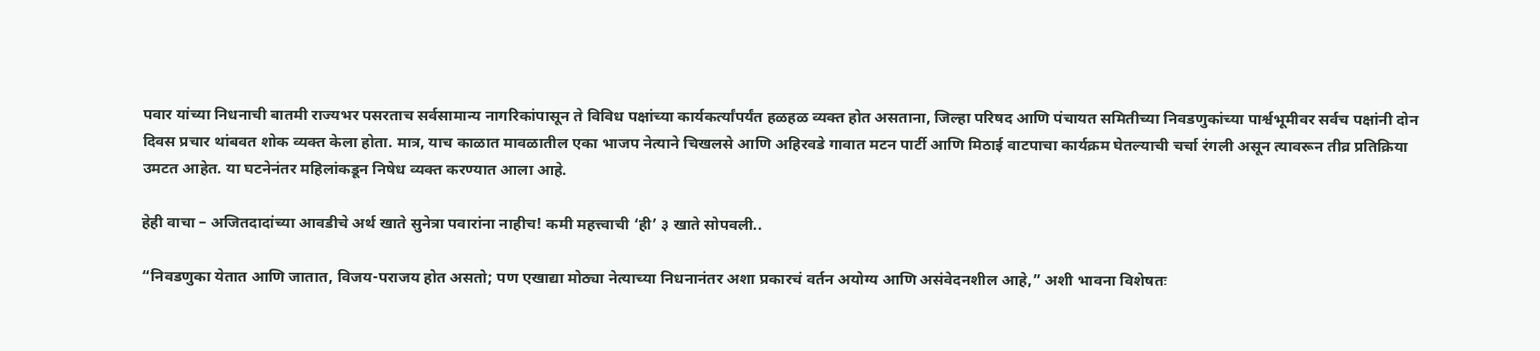पवार यांच्या निधनाची बातमी राज्यभर पसरताच सर्वसामान्य नागरिकांपासून ते विविध पक्षांच्या कार्यकर्त्यांपर्यंत हळहळ व्यक्त होत असताना, जिल्हा परिषद आणि पंचायत समितीच्या निवडणुकांच्या पार्श्वभूमीवर सर्वच पक्षांनी दोन दिवस प्रचार थांबवत शोक व्यक्त केला होता. मात्र, याच काळात मावळातील एका भाजप नेत्याने चिखलसे आणि अहिरवडे गावात मटन पार्टी आणि मिठाई वाटपाचा कार्यक्रम घेतल्याची चर्चा रंगली असून त्यावरून तीव्र प्रतिक्रिया उमटत आहेत. या घटनेनंतर महिलांकडून निषेध व्यक्त करण्यात आला आहे.

हेही वाचा – अजितदादांच्या आवडीचे अर्थ खाते सुनेत्रा पवारांना नाहीच! कमी महत्त्वाची ‘ही’ ३ खाते सोपवली..

“निवडणुका येतात आणि जातात, विजय-पराजय होत असतो; पण एखाद्या मोठ्या नेत्याच्या निधनानंतर अशा प्रकारचं वर्तन अयोग्य आणि असंवेदनशील आहे,” अशी भावना विशेषतः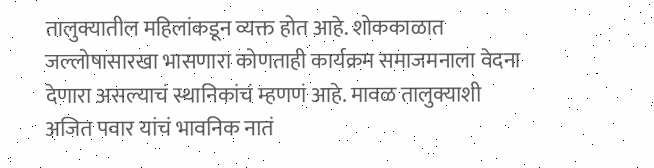तालुक्यातील महिलांकडून व्यक्त होत आहे. शोककाळात जल्लोषासारखा भासणारा कोणताही कार्यक्रम समाजमनाला वेदना देणारा असल्याचं स्थानिकांचं म्हणणं आहे. मावळ तालुक्याशी अजित पवार यांचं भावनिक नातं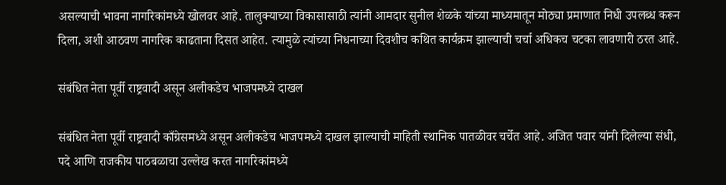असल्याची भावना नागरिकांमध्ये खोलवर आहे. तालुक्याच्या विकासासाठी त्यांनी आमदार सुनील शेळके यांच्या माध्यमातून मोठ्या प्रमाणात निधी उपलब्ध करून दिला, अशी आठवण नागरिक काढताना दिसत आहेत. त्यामुळे त्यांच्या निधनाच्या दिवशीच कथित कार्यक्रम झाल्याची चर्चा अधिकच चटका लावणारी ठरत आहे.

संबंधित नेता पूर्वी राष्ट्रवादी असून अलीकडेच भाजपमध्ये दाखल

संबंधित नेता पूर्वी राष्ट्रवादी काँग्रेसमध्ये असून अलीकडेच भाजपमध्ये दाखल झाल्याची माहिती स्थानिक पातळीवर चर्चेत आहे. अजित पवार यांनी दिलेल्या संधी, पदे आणि राजकीय पाठबळाचा उल्लेख करत नागरिकांमध्ये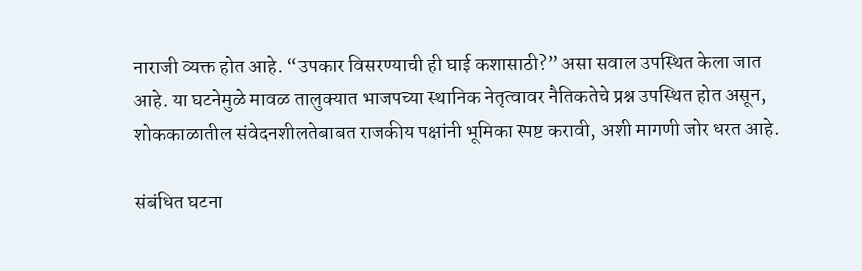नाराजी व्यक्त होत आहे. “उपकार विसरण्याची ही घाई कशासाठी?” असा सवाल उपस्थित केला जात आहे. या घटनेमुळे मावळ तालुक्यात भाजपच्या स्थानिक नेतृत्वावर नैतिकतेचे प्रश्न उपस्थित होत असून, शोककाळातील संवेदनशीलतेबाबत राजकीय पक्षांनी भूमिका स्पष्ट करावी, अशी मागणी जोर धरत आहे.

संबंधित घटना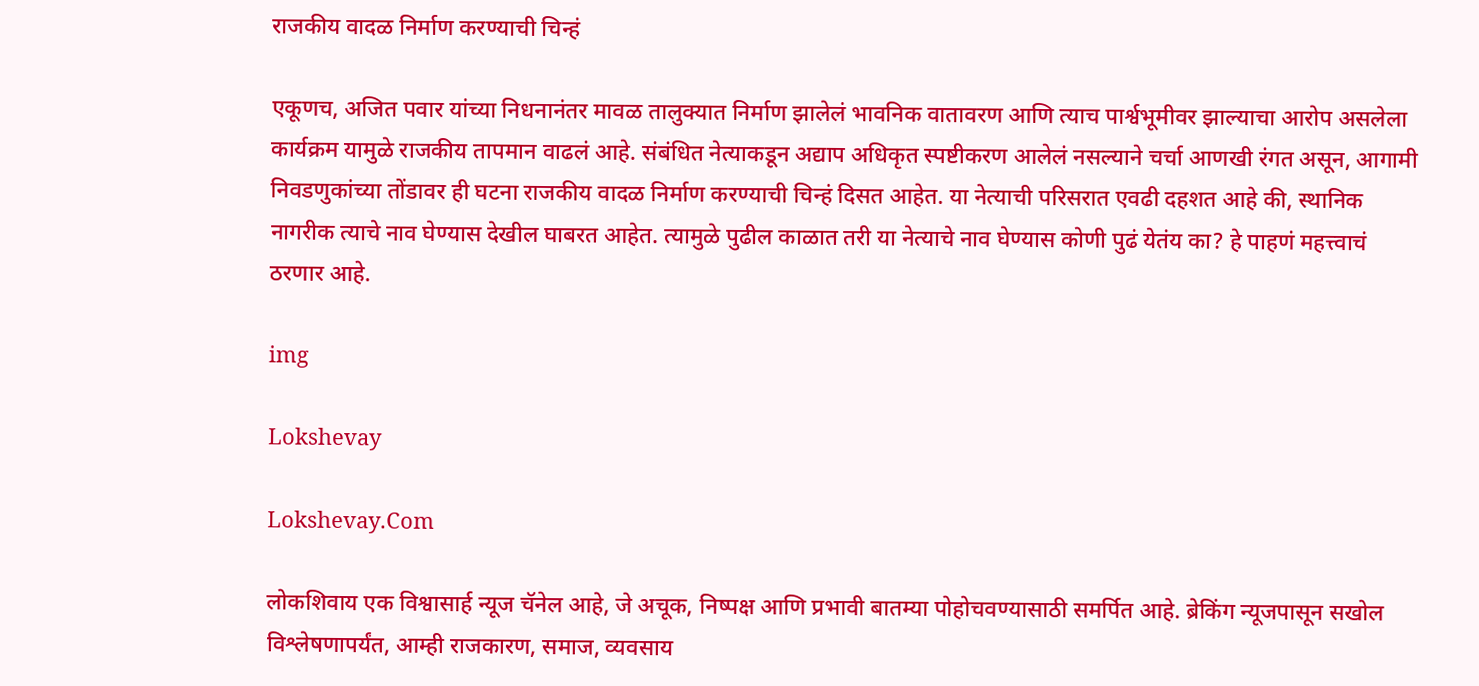राजकीय वादळ निर्माण करण्याची चिन्हं

एकूणच, अजित पवार यांच्या निधनानंतर मावळ तालुक्यात निर्माण झालेलं भावनिक वातावरण आणि त्याच पार्श्वभूमीवर झाल्याचा आरोप असलेला कार्यक्रम यामुळे राजकीय तापमान वाढलं आहे. संबंधित नेत्याकडून अद्याप अधिकृत स्पष्टीकरण आलेलं नसल्याने चर्चा आणखी रंगत असून, आगामी निवडणुकांच्या तोंडावर ही घटना राजकीय वादळ निर्माण करण्याची चिन्हं दिसत आहेत. या नेत्याची परिसरात एवढी दहशत आहे की, स्थानिक नागरीक त्याचे नाव घेण्यास देखील घाबरत आहेत. त्यामुळे पुढील काळात तरी या नेत्याचे नाव घेण्यास कोणी पुढं येतंय का? हे पाहणं महत्त्वाचं ठरणार आहे.

img

Lokshevay

Lokshevay.Com

लोकशिवाय एक विश्वासार्ह न्यूज चॅनेल आहे, जे अचूक, निष्पक्ष आणि प्रभावी बातम्या पोहोचवण्यासाठी समर्पित आहे. ब्रेकिंग न्यूजपासून सखोल विश्लेषणापर्यंत, आम्ही राजकारण, समाज, व्यवसाय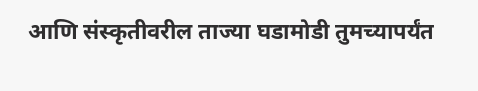आणि संस्कृतीवरील ताज्या घडामोडी तुमच्यापर्यंत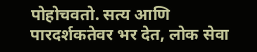पोहोचवतो. सत्य आणि पारदर्शकतेवर भर देत, लोक सेवा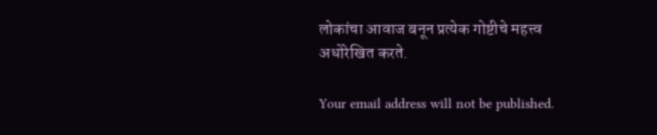लोकांचा आवाज बनून प्रत्येक गोष्टीचे महत्त्व अधोरेखित करते.

Your email address will not be published.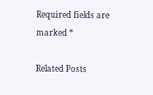Required fields are marked *

Related Posts